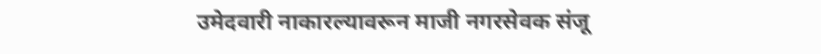उमेदवारी नाकारल्यावरून माजी नगरसेवक संजू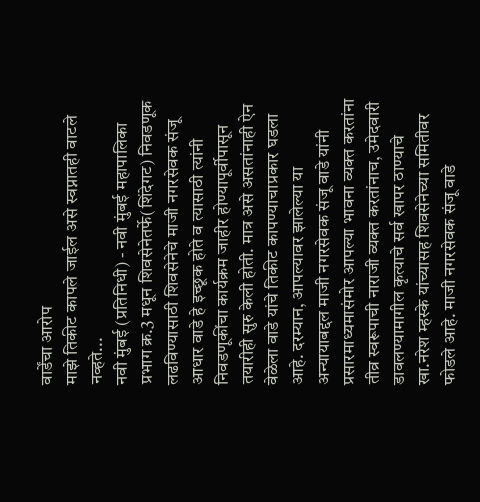वार्डेंचा आरोप
माझे तिकीट कापले जाईल असे स्वप्नातही वाटले नव्हते...
नवी मुंबई (प्रतिनिधी) - नवी मुंबई महापालिका प्रभाग क्र.3 मधून शिवसेनेतर्फे(शिंदेगट) निवडणूक लढविण्यासाठी शिवसेनेचे माजी नगरसेवक संजू आधार वाडे हे इच्छूक होते व त्यासाठी त्यांनी निवडणूकींचा कार्यक्रम जाहीर होण्यापूर्वीपासून तयारीही सुरु केली होती. मात्र असे असतांनाही ऐन वेळेला वाडे यांचे तिकीट कापण्याचाप्रकार घडला आहे. दरम्यान, आपल्यावर झालेल्या या अन्यायाबद्दल माजी नगरसेवक संजू वाडे यांनी प्रसारमाध्यमासंमोर आपल्या भावना व्यक्त करतांना तीव्र स्वरूपाची नाराजी व्यक्त करतांनाच, उमेदवारी डावलण्यामागील कृत्याचे सर्व खापर ठाण्याचे खा.नरेश म्हस्के यांच्यासह शिवसेनेच्या समितीवर फोडले आहे. माजी नगरसेवक संजू वाडे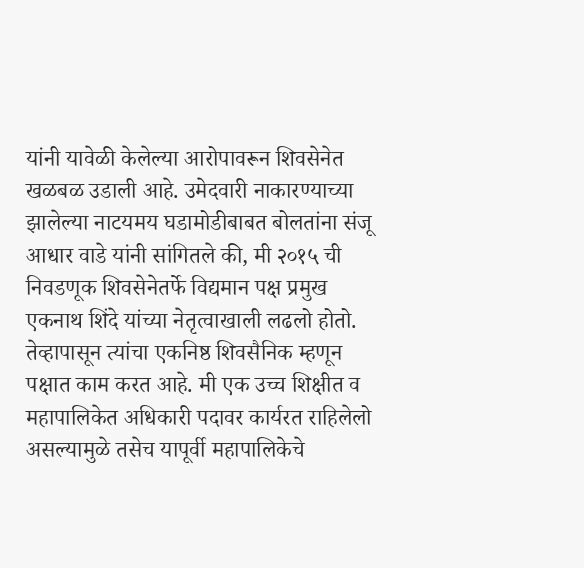यांनी यावेळी केलेल्या आरोपावरून शिवसेनेत खळबळ उडाली आहे. उमेदवारी नाकारण्याच्या झालेल्या नाटयमय घडामोडीबाबत बोलतांना संजू आधार वाडे यांनी सांगितले की, मी २०१५ ची निवडणूक शिवसेनेतर्फे विद्यमान पक्ष प्रमुख एकनाथ शिंदे यांच्या नेतृत्वाखाली लढलो होतो. तेव्हापासून त्यांचा एकनिष्ठ शिवसैनिक म्हणून पक्षात काम करत आहे. मी एक उच्च शिक्षीत व महापालिकेत अधिकारी पदावर कार्यरत राहिलेलो असल्यामुळे तसेच यापूर्वी महापालिकेचे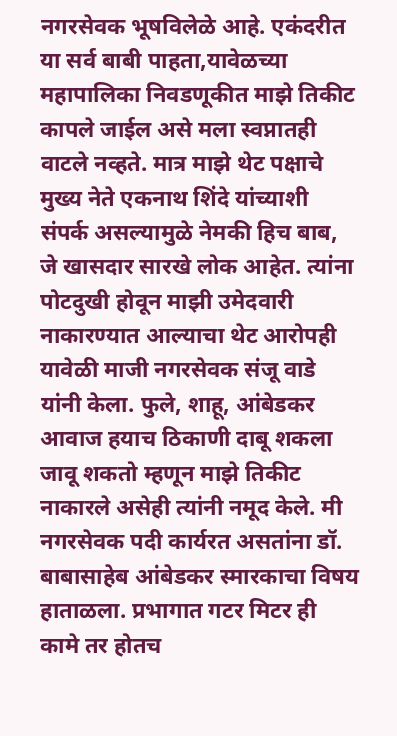नगरसेवक भूषविलेळे आहे. एकंदरीत या सर्व बाबी पाहता,यावेळच्या महापालिका निवडणूकीत माझे तिकीट कापले जाईल असे मला स्वप्नातही वाटले नव्हते. मात्र माझे थेट पक्षाचे मुख्य नेते एकनाथ शिंदे यांच्याशी संपर्क असल्यामुळे नेमकी हिच बाब, जे खासदार सारखे लोक आहेत. त्यांना पोटदुखी होवून माझी उमेदवारी नाकारण्यात आल्याचा थेट आरोपही यावेळी माजी नगरसेवक संजू वाडे यांनी केला. फुले, शाहू, आंबेडकर आवाज हयाच ठिकाणी दाबू शकला जावू शकतो म्हणून माझे तिकीट नाकारले असेही त्यांनी नमूद केले. मी नगरसेवक पदी कार्यरत असतांना डॉ. बाबासाहेब आंबेडकर स्मारकाचा विषय हाताळला. प्रभागात गटर मिटर ही कामे तर होतच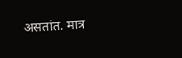असतांत. मात्र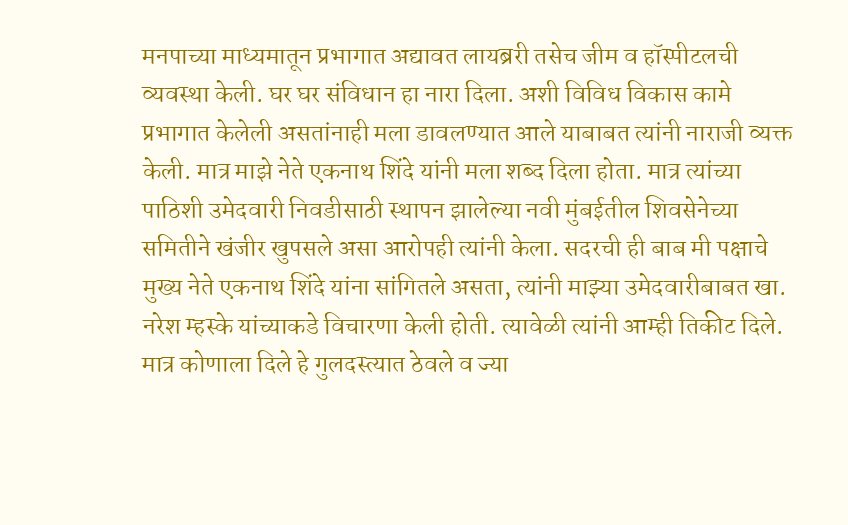मनपाच्या माध्यमातून प्रभागात अद्यावत लायब्ररी तसेच जीम व हॉस्पीटलची व्यवस्था केली. घर घर संविधान हा नारा दिला. अशी विविध विकास कामे प्रभागात केलेली असतांनाही मला डावलण्यात आले याबाबत त्यांनी नाराजी व्यक्त केली. मात्र माझे नेते एकनाथ शिंदे यांनी मला शब्द दिला होता. मात्र त्यांच्या पाठिशी उमेदवारी निवडीसाठी स्थापन झालेल्या नवी मुंबईतील शिवसेनेच्या समितीने खंजीर खुपसले असा आरोपही त्यांनी केला. सदरची ही बाब मी पक्षाचे मुख्य नेते एकनाथ शिंदे यांना सांगितले असता, त्यांनी माझ्या उमेदवारीबाबत खा. नरेश म्हस्के यांच्याकडे विचारणा केली होती. त्यावेळी त्यांनी आम्ही तिकीट दिले. मात्र कोणाला दिले हे गुलदस्त्यात ठेवले व ज्या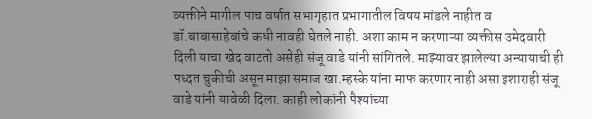व्यक्तीने मागील पाच वर्षात सभागृहात प्रभागातील विषय मांडले नाहीत व डॉ.बाबासाहेबांचे कधी नावही घेतले नाही. अशा काम न करणाऱ्या व्यक्तीस उमेदवारी दिली याचा खेद वाटतो असेही संजू वाडे यांनी सांगितले. माझ्यावर झालेल्या अन्यायाची ही पध्दत चुकीची असून माझा समाज खा.म्हस्के यांना माफ करणार नाही असा इशाराही संजू वाडे यांनी यावेळी दिला. काही लोकांनी पैश्यांच्या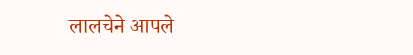लालचेने आपले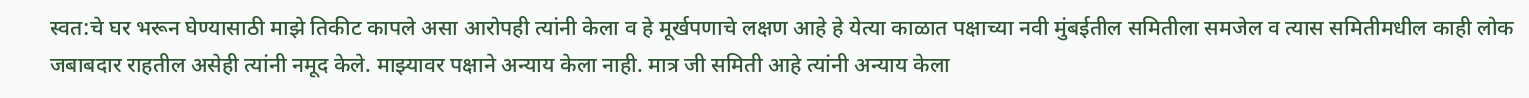स्वत:चे घर भरून घेण्यासाठी माझे तिकीट कापले असा आरोपही त्यांनी केला व हे मूर्खपणाचे लक्षण आहे हे येत्या काळात पक्षाच्या नवी मुंबईतील समितीला समजेल व त्यास समितीमधील काही लोक जबाबदार राहतील असेही त्यांनी नमूद केले. माझ्यावर पक्षाने अन्याय केला नाही. मात्र जी समिती आहे त्यांनी अन्याय केला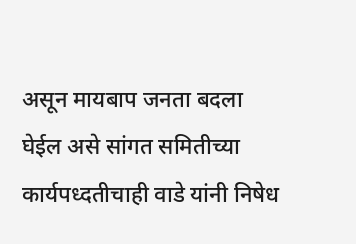असून मायबाप जनता बदला घेईल असे सांगत समितीच्या कार्यपध्दतीचाही वाडे यांनी निषेध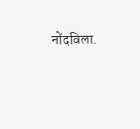नोंदविला.